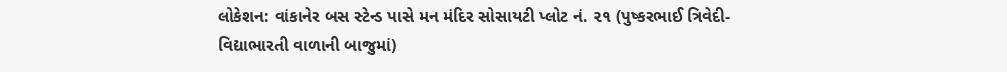લોકેશન: વાંકાનેર બસ સ્ટેન્ડ પાસે મન મંદિર સોસાયટી પ્લોટ નં. ૨૧ (પુષ્કરભાઈ ત્રિવેદી- વિદ્યાભારતી વાળાની બાજુમાં)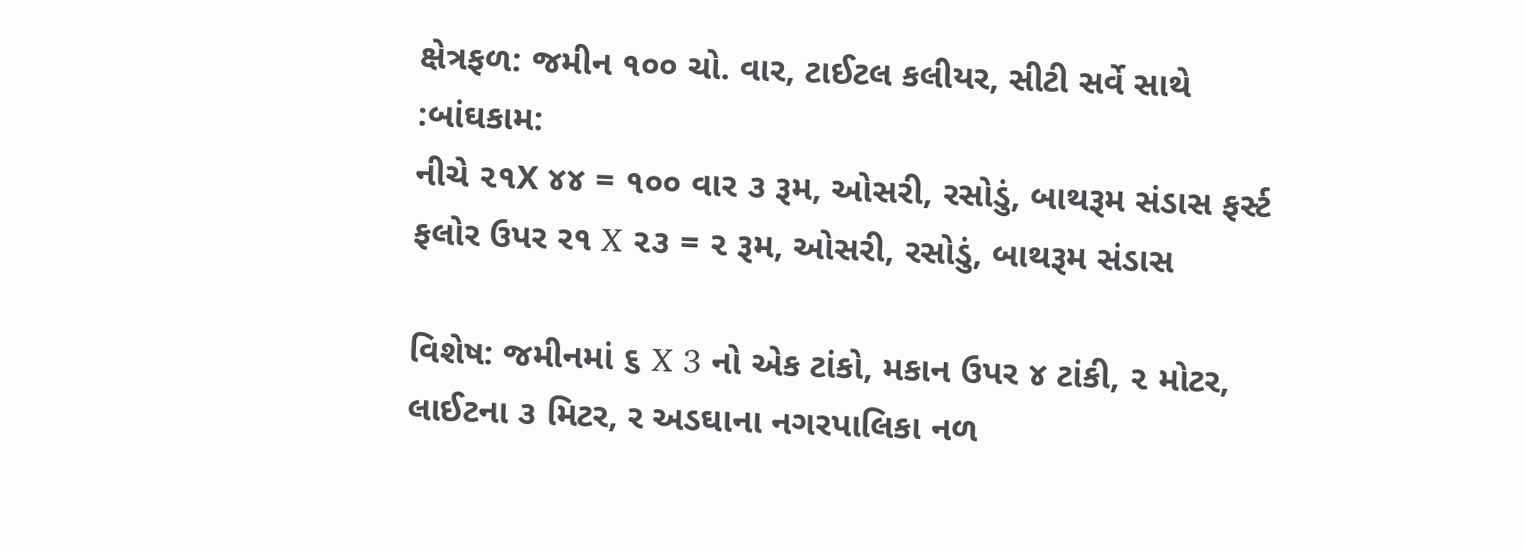ક્ષેત્રફળ: જમીન ૧૦૦ ચો. વાર, ટાઈટલ કલીયર, સીટી સર્વે સાથે
:બાંઘકામ:
નીચે ૨૧X ૪૪ = ૧૦૦ વાર ૩ રૂમ, ઓસરી, રસોડું, બાથરૂમ સંડાસ ફર્સ્ટ ફલોર ઉપર ર૧ X ૨૩ = ૨ રૂમ, ઓસરી, રસોડું, બાથરૂમ સંડાસ

વિશેષ: જમીનમાં ૬ X 3 નો એક ટાંકો, મકાન ઉપર ૪ ટાંકી, ૨ મોટર, લાઈટના ૩ મિટર, ર અડઘાના નગરપાલિકા નળ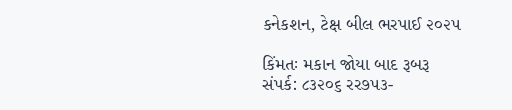કનેકશન, ટેક્ષ બીલ ભરપાઈ ૨૦૨૫

કિંમતઃ મકાન જોયા બાદ રૂબરૂ
સંપર્ક: ૮૩૨૦૬ રર૭૫૩-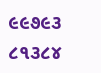૯૯૭૯૩ ૮૧૩૮૪